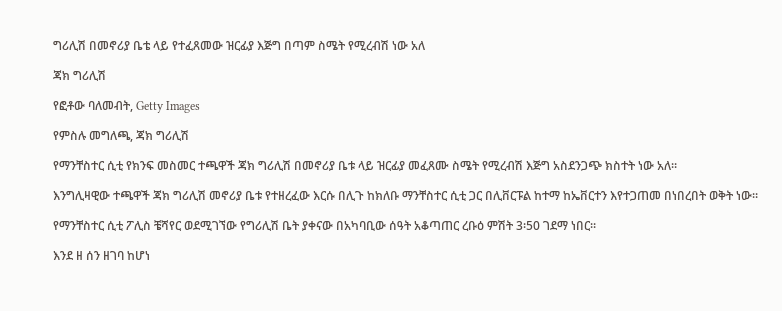ግሪሊሽ በመኖሪያ ቤቴ ላይ የተፈጸመው ዝርፊያ እጅግ በጣም ስሜት የሚረብሽ ነው አለ

ጃክ ግሪሊሽ

የፎቶው ባለመብት, Getty Images

የምስሉ መግለጫ, ጃክ ግሪሊሽ

የማንቸስተር ሲቲ የክንፍ መስመር ተጫዋች ጃክ ግሪሊሽ በመኖሪያ ቤቱ ላይ ዝርፊያ መፈጸሙ ስሜት የሚረብሽ እጅግ አስደንጋጭ ክስተት ነው አለ።

እንግሊዛዊው ተጫዋች ጃክ ግሪሊሽ መኖሪያ ቤቱ የተዘረፈው እርሱ በሊጉ ከክለቡ ማንቸስተር ሲቲ ጋር በሊቨርፑል ከተማ ከኤቨርተን እየተጋጠመ በነበረበት ወቅት ነው።

የማንቸስተር ሲቲ ፖሊስ ቼሻየር ወደሚገኘው የግሪሊሽ ቤት ያቀናው በአካባቢው ሰዓት አቆጣጠር ረቡዕ ምሽት 3፡50 ገደማ ነበር።

እንደ ዘ ሰን ዘገባ ከሆነ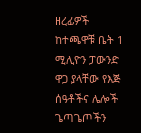ዘረፊዎች ከተጫዋቹ ቤት 1 ሚሊዮን ፓውንድ ዋጋ ያላቸው የእጅ ሰዓቶችና ሌሎች ጌጣጌጦችን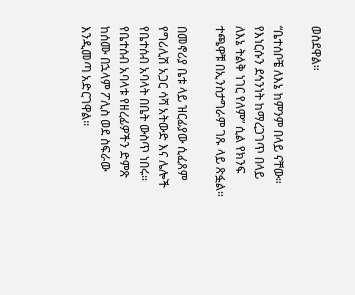ወስደዋል።

“ቤተሰቦቼ ለእኔ ከምንም በላይ ናቸው። የእነርሱን ደኅንነት ከማረጋገጥ በላይ ለእኔ ትልቅ ነገር የለም” ሲል የክንፍ ተጫዋቹ በኢንስታግራም ገጹ ላይ ጽፏል።

በመኖሪያ ቤቱ ላይ ዝርፊያው ሲፈጸም የግሪሊሽ አጋር ሳሻ አትውድ እና ሌሎች የቤተሰብ አባላት በቤት ውስጥ ነበሩ። የቤተሰብ አባላቱ የዘረፊዎችን ድምጽ ከሰሙ በኋላም ፖሊስ ወደ ስፍራው እንዲመጣ አድርገዋል።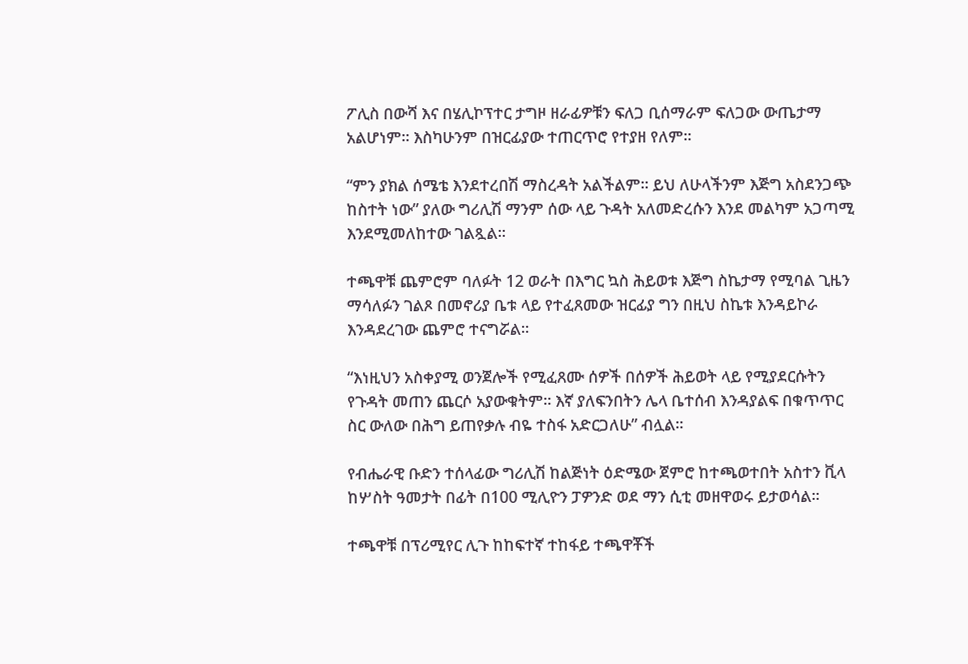ፖሊስ በውሻ እና በሄሊኮፕተር ታግዞ ዘራፊዎቹን ፍለጋ ቢሰማራም ፍለጋው ውጤታማ አልሆነም። እስካሁንም በዝርፊያው ተጠርጥሮ የተያዘ የለም።

“ምን ያክል ሰሜቴ እንደተረበሽ ማስረዳት አልችልም። ይህ ለሁላችንም እጅግ አስደንጋጭ ከስተት ነው” ያለው ግሪሊሽ ማንም ሰው ላይ ጉዳት አለመድረሱን እንደ መልካም አጋጣሚ እንደሚመለከተው ገልጿል።

ተጫዋቹ ጨምሮም ባለፉት 12 ወራት በእግር ኳስ ሕይወቱ እጅግ ስኬታማ የሚባል ጊዜን ማሳለፉን ገልጾ በመኖሪያ ቤቱ ላይ የተፈጸመው ዝርፊያ ግን በዚህ ስኬቱ እንዳይኮራ እንዳደረገው ጨምሮ ተናግሯል።

“እነዚህን አስቀያሚ ወንጀሎች የሚፈጸሙ ሰዎች በሰዎች ሕይወት ላይ የሚያደርሱትን የጉዳት መጠን ጨርሶ አያውቁትም። እኛ ያለፍንበትን ሌላ ቤተሰብ እንዳያልፍ በቁጥጥር ስር ውለው በሕግ ይጠየቃሉ ብዬ ተስፋ አድርጋለሁ” ብሏል።

የብሔራዊ ቡድን ተሰላፊው ግሪሊሽ ከልጅነት ዕድሜው ጀምሮ ከተጫወተበት አስተን ቪላ ከሦስት ዓመታት በፊት በ100 ሚሊዮን ፓዎንድ ወደ ማን ሲቲ መዘዋወሩ ይታወሳል።

ተጫዋቹ በፕሪሚየር ሊጉ ከከፍተኛ ተከፋይ ተጫዋቾች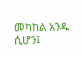መካከል አንዱ ሲሆን፤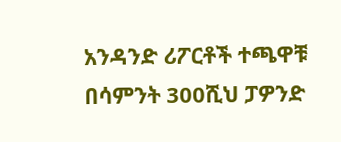አንዳንድ ሪፖርቶች ተጫዋቹ በሳምንት 300ሺህ ፓዎንድ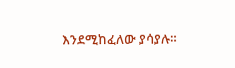እንደሚከፈለው ያሳያሉ።